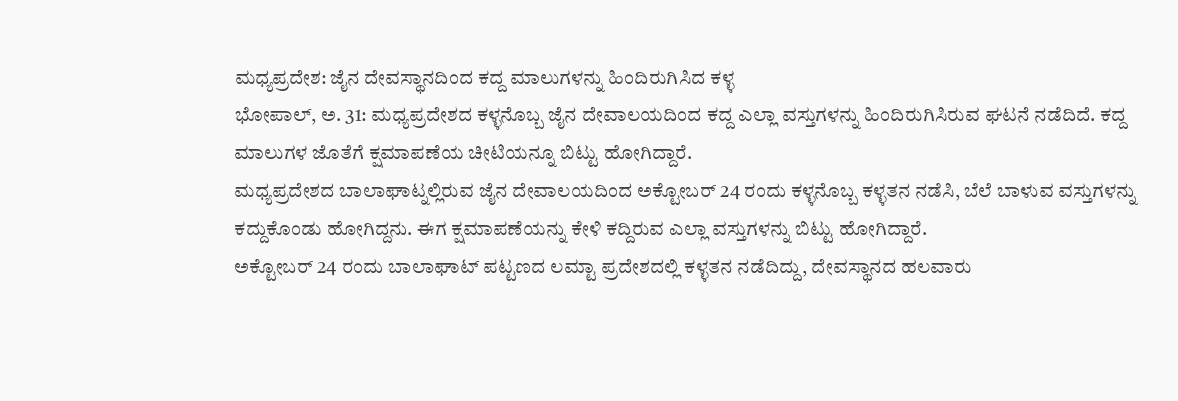ಮಧ್ಯಪ್ರದೇಶ: ಜೈನ ದೇವಸ್ಥಾನದಿಂದ ಕದ್ದ ಮಾಲುಗಳನ್ನು ಹಿಂದಿರುಗಿಸಿದ ಕಳ್ಳ
ಭೋಪಾಲ್, ಅ. 31: ಮಧ್ಯಪ್ರದೇಶದ ಕಳ್ಳನೊಬ್ಬ ಜೈನ ದೇವಾಲಯದಿಂದ ಕದ್ದ ಎಲ್ಲಾ ವಸ್ತುಗಳನ್ನು ಹಿಂದಿರುಗಿಸಿರುವ ಘಟನೆ ನಡೆದಿದೆ. ಕದ್ದ ಮಾಲುಗಳ ಜೊತೆಗೆ ಕ್ಷಮಾಪಣೆಯ ಚೀಟಿಯನ್ನೂ ಬಿಟ್ಟು ಹೋಗಿದ್ದಾರೆ.
ಮಧ್ಯಪ್ರದೇಶದ ಬಾಲಾಘಾಟ್ನಲ್ಲಿರುವ ಜೈನ ದೇವಾಲಯದಿಂದ ಅಕ್ಟೋಬರ್ 24 ರಂದು ಕಳ್ಳನೊಬ್ಬ ಕಳ್ಳತನ ನಡೆಸಿ, ಬೆಲೆ ಬಾಳುವ ವಸ್ತುಗಳನ್ನು ಕದ್ದುಕೊಂಡು ಹೋಗಿದ್ದನು. ಈಗ ಕ್ಷಮಾಪಣೆಯನ್ನು ಕೇಳಿ ಕದ್ದಿರುವ ಎಲ್ಲಾ ವಸ್ತುಗಳನ್ನು ಬಿಟ್ಟು ಹೋಗಿದ್ದಾರೆ.
ಅಕ್ಟೋಬರ್ 24 ರಂದು ಬಾಲಾಘಾಟ್ ಪಟ್ಟಣದ ಲಮ್ಟಾ ಪ್ರದೇಶದಲ್ಲಿ ಕಳ್ಳತನ ನಡೆದಿದ್ದು, ದೇವಸ್ಥಾನದ ಹಲವಾರು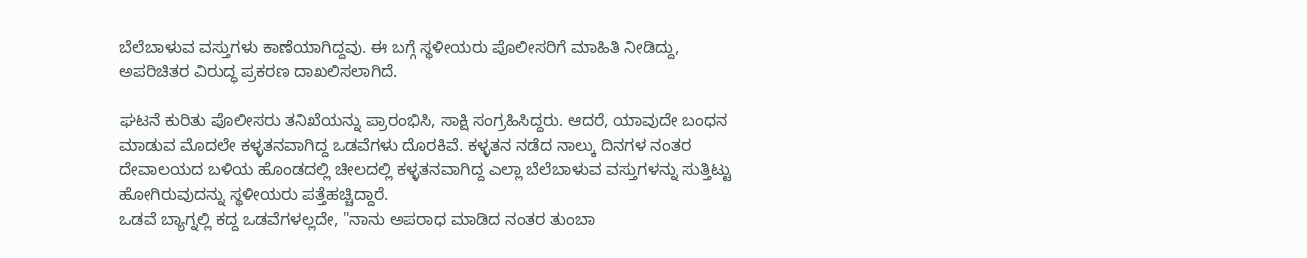ಬೆಲೆಬಾಳುವ ವಸ್ತುಗಳು ಕಾಣೆಯಾಗಿದ್ದವು. ಈ ಬಗ್ಗೆ ಸ್ಥಳೀಯರು ಪೊಲೀಸರಿಗೆ ಮಾಹಿತಿ ನೀಡಿದ್ದು, ಅಪರಿಚಿತರ ವಿರುದ್ಧ ಪ್ರಕರಣ ದಾಖಲಿಸಲಾಗಿದೆ.

ಘಟನೆ ಕುರಿತು ಪೊಲೀಸರು ತನಿಖೆಯನ್ನು ಪ್ರಾರಂಭಿಸಿ, ಸಾಕ್ಷಿ ಸಂಗ್ರಹಿಸಿದ್ದರು. ಆದರೆ, ಯಾವುದೇ ಬಂಧನ ಮಾಡುವ ಮೊದಲೇ ಕಳ್ಳತನವಾಗಿದ್ದ ಒಡವೆಗಳು ದೊರಕಿವೆ. ಕಳ್ಳತನ ನಡೆದ ನಾಲ್ಕು ದಿನಗಳ ನಂತರ ದೇವಾಲಯದ ಬಳಿಯ ಹೊಂಡದಲ್ಲಿ ಚೀಲದಲ್ಲಿ ಕಳ್ಳತನವಾಗಿದ್ದ ಎಲ್ಲಾ ಬೆಲೆಬಾಳುವ ವಸ್ತುಗಳನ್ನು ಸುತ್ತಿಟ್ಟು ಹೋಗಿರುವುದನ್ನು ಸ್ಥಳೀಯರು ಪತ್ತೆಹಚ್ಚಿದ್ದಾರೆ.
ಒಡವೆ ಬ್ಯಾಗ್ನಲ್ಲಿ ಕದ್ದ ಒಡವೆಗಳಲ್ಲದೇ, "ನಾನು ಅಪರಾಧ ಮಾಡಿದ ನಂತರ ತುಂಬಾ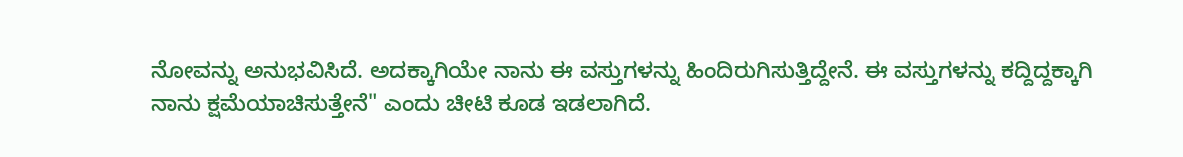ನೋವನ್ನು ಅನುಭವಿಸಿದೆ. ಅದಕ್ಕಾಗಿಯೇ ನಾನು ಈ ವಸ್ತುಗಳನ್ನು ಹಿಂದಿರುಗಿಸುತ್ತಿದ್ದೇನೆ. ಈ ವಸ್ತುಗಳನ್ನು ಕದ್ದಿದ್ದಕ್ಕಾಗಿ ನಾನು ಕ್ಷಮೆಯಾಚಿಸುತ್ತೇನೆ" ಎಂದು ಚೀಟಿ ಕೂಡ ಇಡಲಾಗಿದೆ.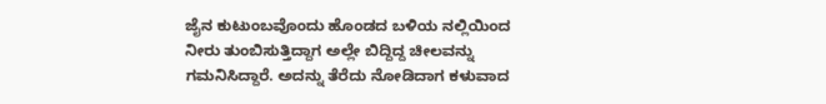ಜೈನ ಕುಟುಂಬವೊಂದು ಹೊಂಡದ ಬಳಿಯ ನಲ್ಲಿಯಿಂದ ನೀರು ತುಂಬಿಸುತ್ತಿದ್ದಾಗ ಅಲ್ಲೇ ಬಿದ್ದಿದ್ದ ಚೀಲವನ್ನು ಗಮನಿಸಿದ್ದಾರೆ. ಅದನ್ನು ತೆರೆದು ನೋಡಿದಾಗ ಕಳುವಾದ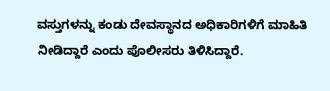ವಸ್ತುಗಳನ್ನು ಕಂಡು ದೇವಸ್ಥಾನದ ಅಧಿಕಾರಿಗಳಿಗೆ ಮಾಹಿತಿ ನೀಡಿದ್ದಾರೆ ಎಂದು ಪೊಲೀಸರು ತಿಳಿಸಿದ್ದಾರೆ.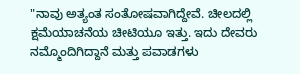"ನಾವು ಅತ್ಯಂತ ಸಂತೋಷವಾಗಿದ್ದೇವೆ. ಚೀಲದಲ್ಲಿ ಕ್ಷಮೆಯಾಚನೆಯ ಚೀಟಿಯೂ ಇತ್ತು. ಇದು ದೇವರು ನಮ್ಮೊಂದಿಗಿದ್ದಾನೆ ಮತ್ತು ಪವಾಡಗಳು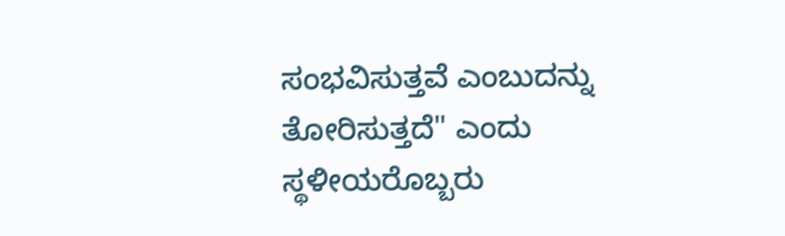ಸಂಭವಿಸುತ್ತವೆ ಎಂಬುದನ್ನು ತೋರಿಸುತ್ತದೆ" ಎಂದು ಸ್ಥಳೀಯರೊಬ್ಬರು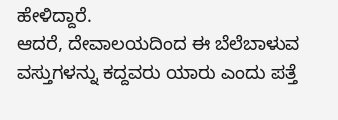ಹೇಳಿದ್ದಾರೆ.
ಆದರೆ, ದೇವಾಲಯದಿಂದ ಈ ಬೆಲೆಬಾಳುವ ವಸ್ತುಗಳನ್ನು ಕದ್ದವರು ಯಾರು ಎಂದು ಪತ್ತೆ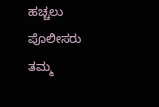ಹಚ್ಚಲು ಪೊಲೀಸರು ತಮ್ಮ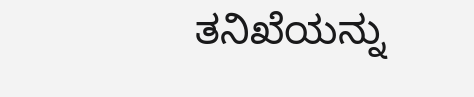ತನಿಖೆಯನ್ನು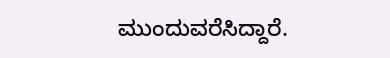ಮುಂದುವರೆಸಿದ್ದಾರೆ.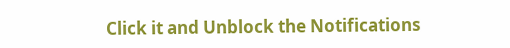Click it and Unblock the Notifications